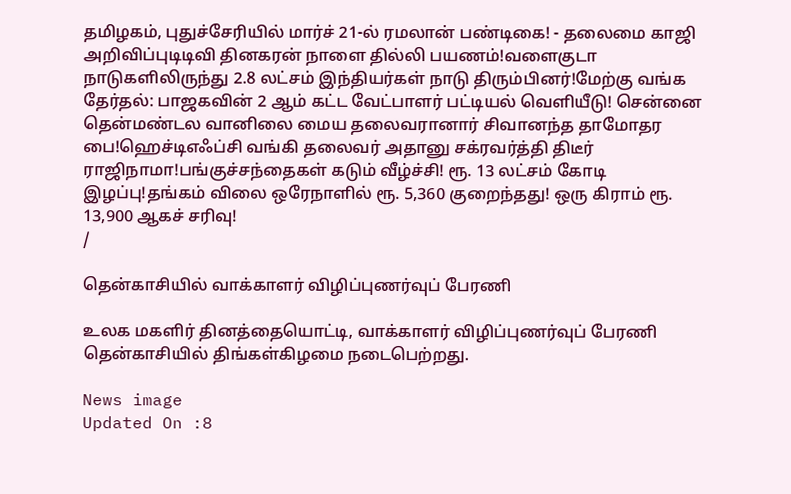தமிழகம், புதுச்சேரியில் மார்ச் 21-ல் ரமலான் பண்டிகை! - தலைமை காஜி அறிவிப்புடிடிவி தினகரன் நாளை தில்லி பயணம்!வளைகுடா நாடுகளிலிருந்து 2.8 லட்சம் இந்தியர்கள் நாடு திரும்பினர்!மேற்கு வங்க தேர்தல்: பாஜகவின் 2 ஆம் கட்ட வேட்பாளர் பட்டியல் வெளியீடு! சென்னை தென்மண்டல வானிலை மைய தலைவரானார் சிவானந்த தாமோதர பை!ஹெச்டிஎஃப்சி வங்கி தலைவர் அதானு சக்ரவர்த்தி திடீர் ராஜிநாமா!பங்குச்சந்தைகள் கடும் வீழ்ச்சி! ரூ. 13 லட்சம் கோடி இழப்பு!தங்கம் விலை ஒரேநாளில் ரூ. 5,360 குறைந்தது! ஒரு கிராம் ரூ. 13,900 ஆகச் சரிவு!
/

தென்காசியில் வாக்காளர் விழிப்புணர்வுப் பேரணி

உலக மகளிர் தினத்தையொட்டி, வாக்காளர் விழிப்புணர்வுப் பேரணி தென்காசியில் திங்கள்கிழமை நடைபெற்றது.

News image
Updated On :8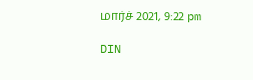மார்ச் 2021, 9:22 pm

DIN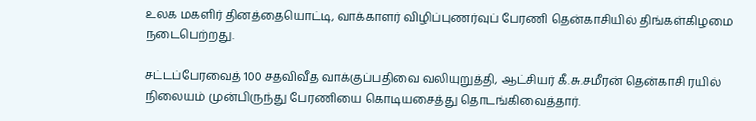உலக மகளிர் தினத்தையொட்டி, வாக்காளர் விழிப்புணர்வுப் பேரணி தென்காசியில் திங்கள்கிழமை நடைபெற்றது.

சட்டப்பேரவைத் 100 சதவிவீத வாக்குப்பதிவை வலியுறுத்தி, ஆட்சியர் கீ.சு.சமீரன் தென்காசி ரயில் நிலையம் முன்பிருந்து பேரணியை கொடியசைத்து தொடங்கிவைத்தார்.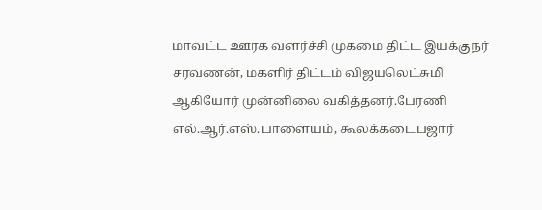மாவட்ட ஊரக வளர்ச்சி முகமை திட்ட இயக்குநர் சரவணன், மகளிர் திட்டம் விஜயலெட்சுமி ஆகியோர் முன்னிலை வகித்தனர்.பேரணி எல்.ஆர்.எஸ்.பாளையம், கூலக்கடைபஜார்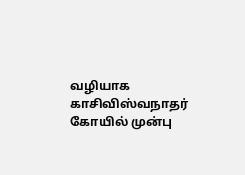வழியாக காசிவிஸ்வநாதர் கோயில் முன்பு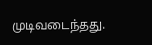முடிவடைந்தது.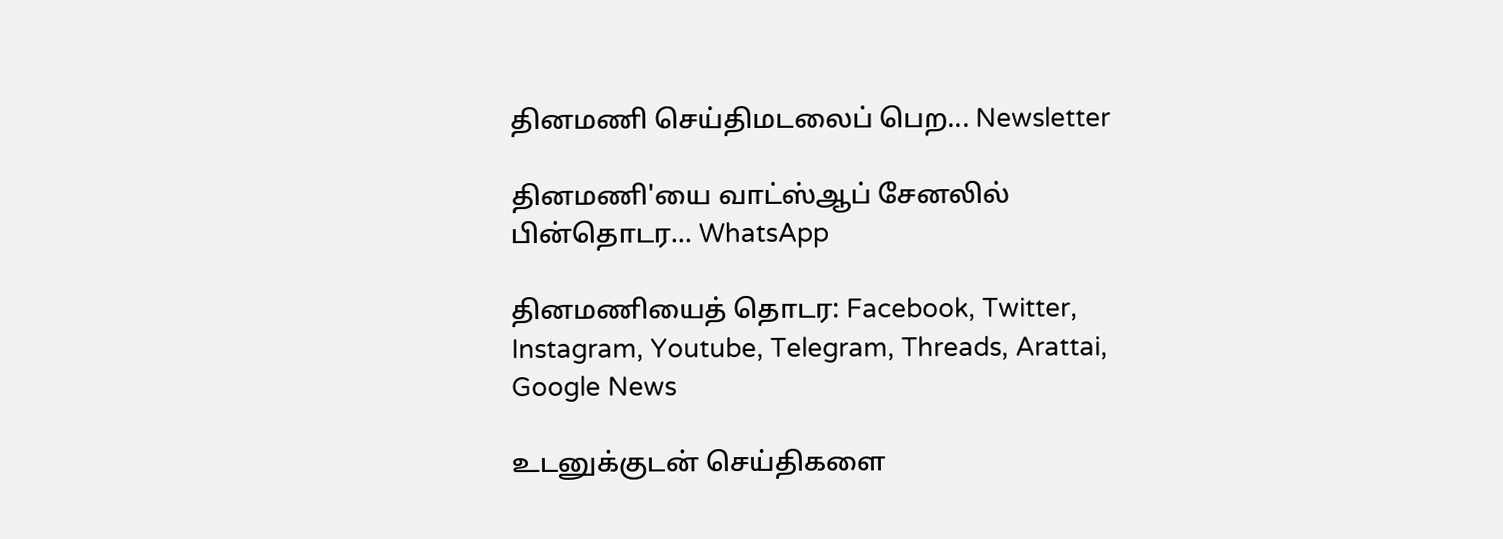தினமணி செய்திமடலைப் பெற... Newsletter

தினமணி'யை வாட்ஸ்ஆப் சேனலில் பின்தொடர... WhatsApp

தினமணியைத் தொடர: Facebook, Twitter, Instagram, Youtube, Telegram, Threads, Arattai, Google News

உடனுக்குடன் செய்திகளை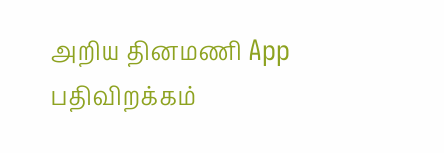அறிய தினமணி App பதிவிறக்கம்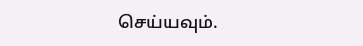செய்யவும்.